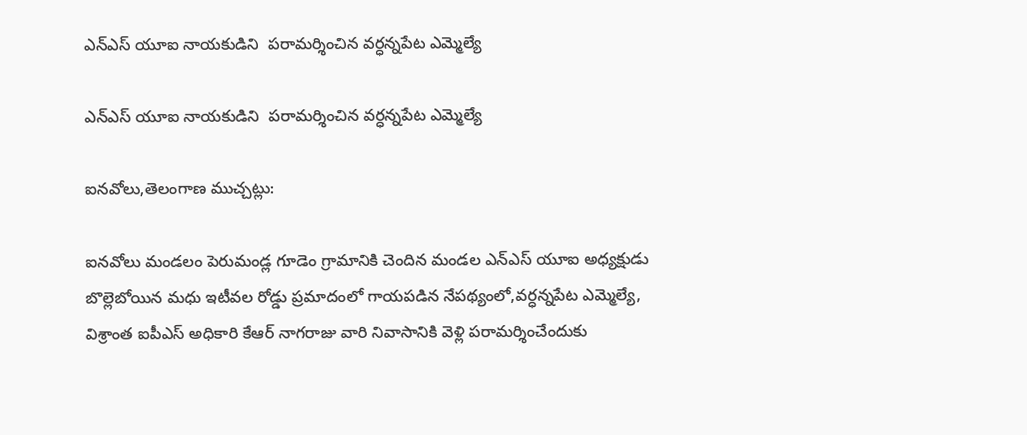ఎన్ఎస్ యూఐ నాయకుడిని  పరామర్శించిన వర్ధన్నపేట ఎమ్మెల్యే

ఎన్ఎస్ యూఐ నాయకుడిని  పరామర్శించిన వర్ధన్నపేట ఎమ్మెల్యే

ఐనవోలు,తెలంగాణ ముచ్చట్లు:

ఐనవోలు మండలం పెరుమండ్ల గూడెం గ్రామానికి చెందిన మండల ఎన్ఎస్ యూఐ అధ్యక్షుడు బొల్లెబోయిన మధు ఇటీవల రోడ్డు ప్రమాదంలో గాయపడిన నేపథ్యంలో,వర్ధన్నపేట ఎమ్మెల్యే, విశ్రాంత ఐపీఎస్ అధికారి కేఆర్ నాగరాజు వారి నివాసానికి వెళ్లి పరామర్శించేందుకు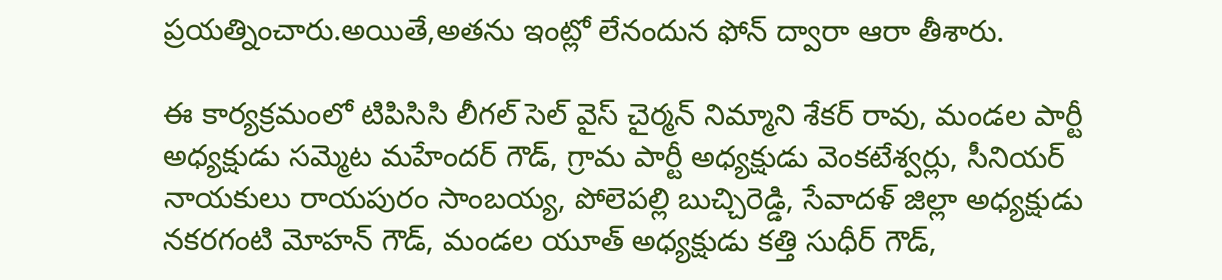ప్రయత్నించారు.అయితే,అతను ఇంట్లో లేనందున ఫోన్ ద్వారా ఆరా తీశారు.

ఈ కార్యక్రమంలో టిపిసిసి లీగల్ సెల్ వైస్ చైర్మన్ నిమ్మాని శేకర్ రావు, మండల పార్టీ అధ్యక్షుడు సమ్మెట మహేందర్ గౌడ్, గ్రామ పార్టీ అధ్యక్షుడు వెంకటేశ్వర్లు, సీనియర్ నాయకులు రాయపురం సాంబయ్య, పోలెపల్లి బుచ్చిరెడ్డి, సేవాదళ్ జిల్లా అధ్యక్షుడు నకరగంటి మోహన్ గౌడ్, మండల యూత్ అధ్యక్షుడు కత్తి సుధీర్ గౌడ్,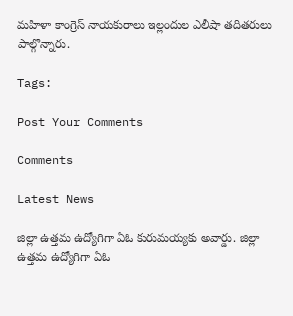మహిళా కాంగ్రెస్ నాయకురాలు ఇల్లందుల ఎలీషా తదితరులు పాల్గొన్నారు.

Tags:

Post Your Comments

Comments

Latest News

జిల్లా ఉత్తమ ఉద్యోగిగా ఏఓ కురుమయ్యకు అవార్డు. జిల్లా ఉత్తమ ఉద్యోగిగా ఏఓ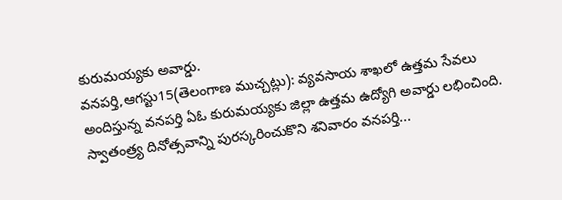కురుమయ్యకు అవార్డు.
వనపర్తి,ఆగస్టు15(తెలంగాణ ముచ్చట్లు): వ్యవసాయ శాఖలో ఉత్తమ సేవలు అందిస్తున్న వనపర్తి ఏఓ కురుమయ్యకు జిల్లా ఉత్తమ ఉద్యోగి అవార్డు లభించింది. స్వాతంత్ర్య దినోత్సవాన్ని పురస్కరించుకొని శనివారం వనపర్తి...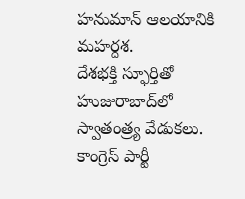హనుమాన్ ఆలయానికి మహర్దశ.
దేశభక్తి స్ఫూర్తితో హుజురాబాద్‌లో స్వాతంత్ర్య వేడుకలు.
కాంగ్రెస్ పార్టీ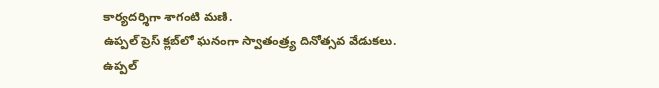కార్యదర్శిగా శాగంటి మణి.
ఉప్పల్ ప్రెస్ క్లబ్‌లో ఘనంగా స్వాతంత్ర్య దినోత్సవ వేడుకలు.
ఉప్పల్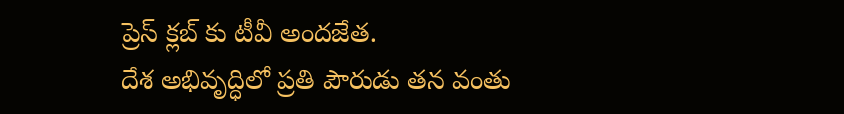ప్రెస్ క్లబ్‌ కు టీవీ అందజేత.
దేశ అభివృద్ధిలో ప్రతి పౌరుడు తన వంతు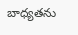బాధ్యతను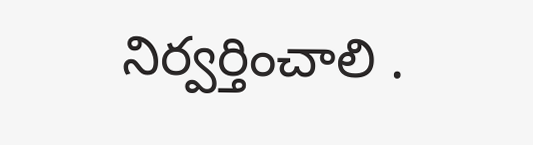నిర్వర్తించాలి .